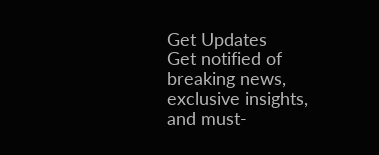Get Updates
Get notified of breaking news, exclusive insights, and must-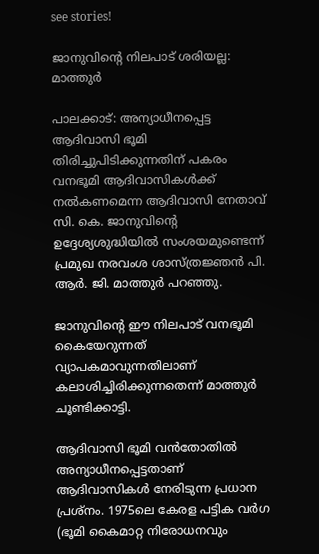see stories!

ജാനുവിന്റെ നിലപാട് ശരിയല്ല: മാത്തുര്‍

പാലക്കാട്: അന്യാധീനപ്പെട്ട ആദിവാസി ഭൂമി തിരിച്ചുപിടിക്കുന്നതിന് പകരം വനഭൂമി ആദിവാസികള്‍ക്ക് നല്‍കണമെന്ന ആദിവാസി നേതാവ് സി. കെ. ജാനുവിന്റെ ഉദ്ദേശ്യശുദ്ധിയില്‍ സംശയമുണ്ടെന്ന് പ്രമുഖ നരവംശ ശാസ്ത്രജ്ഞന്‍ പി. ആര്‍. ജി. മാത്തുര്‍ പറഞ്ഞു.

ജാനുവിന്റെ ഈ നിലപാട് വനഭൂമി കൈയേറുന്നത് വ്യാപകമാവുന്നതിലാണ് കലാശിച്ചിരിക്കുന്നതെന്ന് മാത്തുര്‍ ചൂണ്ടിക്കാട്ടി.

ആദിവാസി ഭൂമി വന്‍തോതില്‍ അന്യാധീനപ്പെട്ടതാണ് ആദിവാസികള്‍ നേരിടുന്ന പ്രധാന പ്രശ്നം. 1975ലെ കേരള പട്ടിക വര്‍ഗ (ഭൂമി കൈമാറ്റ നിരോധനവും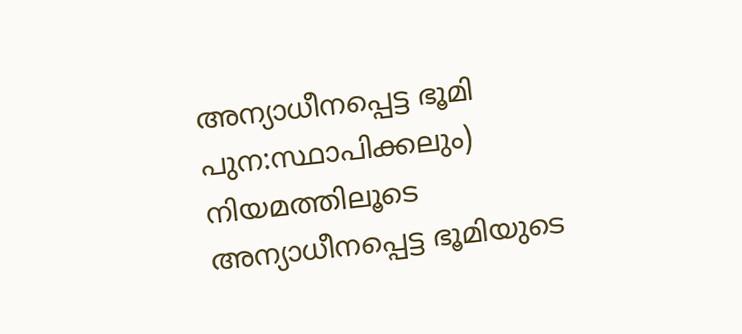അന്യാധീനപ്പെട്ട ഭൂമി പുന:സ്ഥാപിക്കലും) നിയമത്തിലൂടെ അന്യാധീനപ്പെട്ട ഭൂമിയുടെ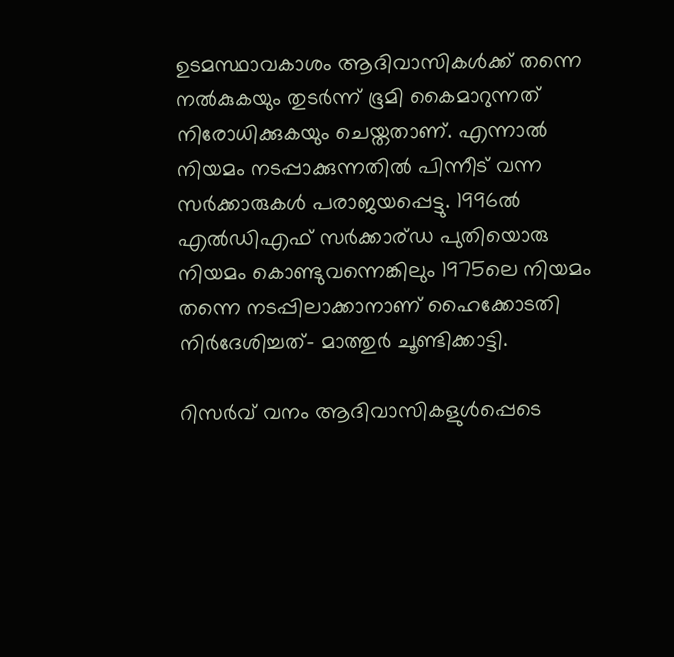ഉടമസ്ഥാവകാശം ആദിവാസികള്‍ക്ക് തന്നെ നല്‍കുകയും തുടര്‍ന്ന് ഭൂമി കൈമാറുന്നത് നിരോധിക്കുകയും ചെയ്തതാണ്. എന്നാല്‍ നിയമം നടപ്പാക്കുന്നതില്‍ പിന്നീട് വന്ന സര്‍ക്കാരുകള്‍ പരാജയപ്പെട്ടു. 1996ല്‍ എല്‍ഡിഎഫ് സര്‍ക്കാര്ഡ പുതിയൊരു നിയമം കൊണ്ടുവന്നെങ്കിലും 1975ലെ നിയമം തന്നെ നടപ്പിലാക്കാനാണ് ഹൈക്കോടതി നിര്‍ദേശിച്ചത്- മാത്തുര്‍ ചൂണ്ടിക്കാട്ടി.

റിസര്‍വ് വനം ആദിവാസികളുള്‍പ്പെടെ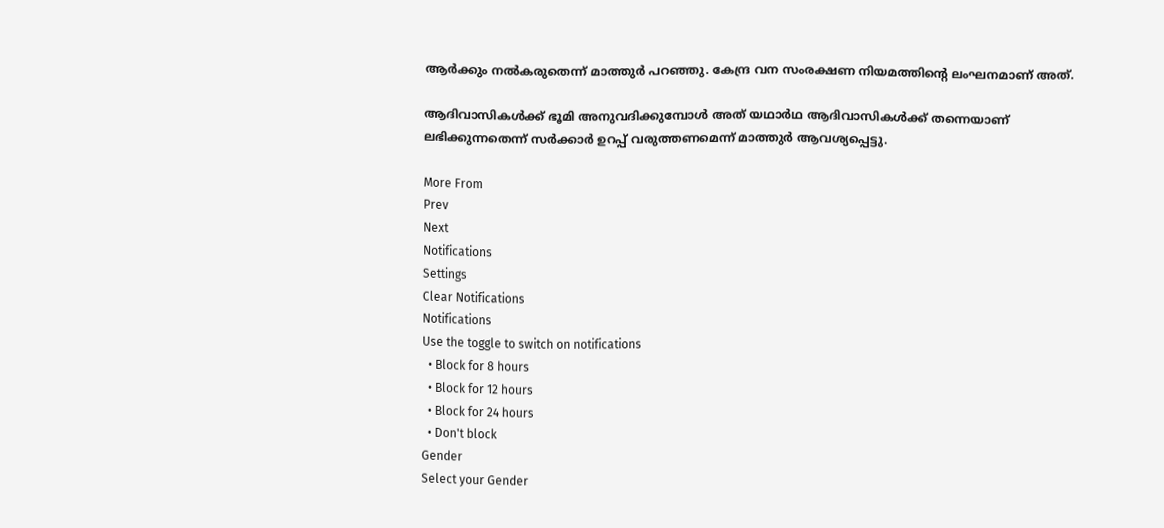ആര്‍ക്കും നല്‍കരുതെന്ന് മാത്തുര്‍ പറഞ്ഞു. കേന്ദ്ര വന സംരക്ഷണ നിയമത്തിന്റെ ലംഘനമാണ് അത്.

ആദിവാസികള്‍ക്ക് ഭൂമി അനുവദിക്കുമ്പോള്‍ അത് യഥാര്‍ഥ ആദിവാസികള്‍ക്ക് തന്നെയാണ് ലഭിക്കുന്നതെന്ന് സര്‍ക്കാര്‍ ഉറപ്പ് വരുത്തണമെന്ന് മാത്തുര്‍ ആവശ്യപ്പെട്ടു.

More From
Prev
Next
Notifications
Settings
Clear Notifications
Notifications
Use the toggle to switch on notifications
  • Block for 8 hours
  • Block for 12 hours
  • Block for 24 hours
  • Don't block
Gender
Select your Gender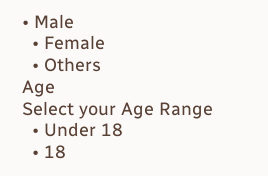• Male
  • Female
  • Others
Age
Select your Age Range
  • Under 18
  • 18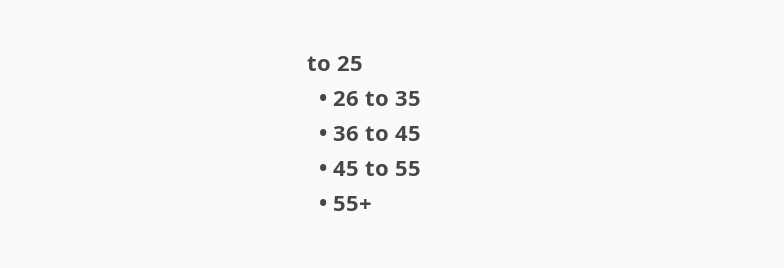to 25
  • 26 to 35
  • 36 to 45
  • 45 to 55
  • 55+